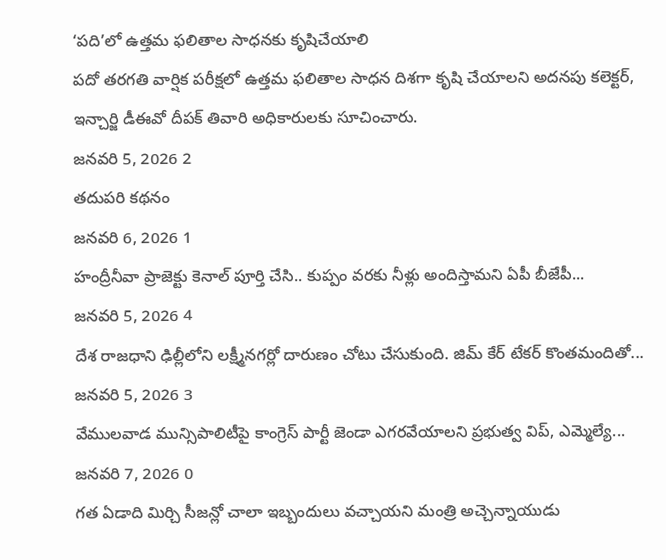‘పది’లో ఉత్తమ ఫలితాల సాధనకు కృషిచేయాలి
పదో తరగతి వార్షిక పరీక్షలో ఉత్తమ ఫలితాల సాధన దిశగా కృషి చేయాలని అదనపు కలెక్టర్, ఇన్చార్జి డీఈవో దీపక్ తివారి అధికారులకు సూచించారు.
జనవరి 5, 2026 2
తదుపరి కథనం
జనవరి 6, 2026 1
హంద్రీనీవా ప్రాజెక్టు కెనాల్ పూర్తి చేసి.. కుప్పం వరకు నీళ్లు అందిస్తామని ఏపీ బీజేపీ...
జనవరి 5, 2026 4
దేశ రాజధాని ఢిల్లీలోని లక్ష్మీనగర్లో దారుణం చోటు చేసుకుంది. జిమ్ కేర్ టేకర్ కొంతమందితో...
జనవరి 5, 2026 3
వేములవాడ మున్సిపాలిటీపై కాంగ్రెస్ పార్టీ జెండా ఎగరవేయాలని ప్రభుత్వ విప్, ఎమ్మెల్యే...
జనవరి 7, 2026 0
గత ఏడాది మిర్చి సీజన్లో చాలా ఇబ్బందులు వచ్చాయని మంత్రి అచ్చెన్నాయుడు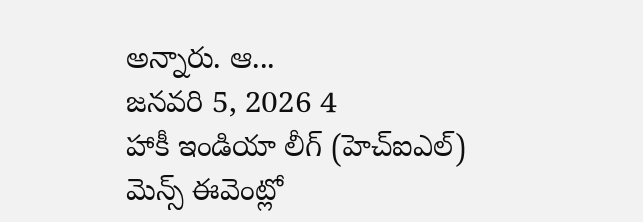అన్నారు. ఆ...
జనవరి 5, 2026 4
హాకీ ఇండియా లీగ్ (హెచ్ఐఎల్) మెన్స్ ఈవెంట్లో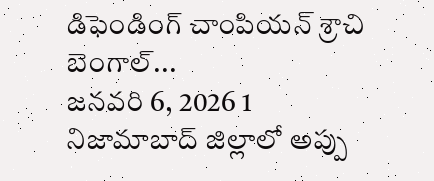డిఫెండింగ్ చాంపియన్ శ్రాచి బెంగాల్...
జనవరి 6, 2026 1
నిజామాబాద్ జిల్లాలో అప్పు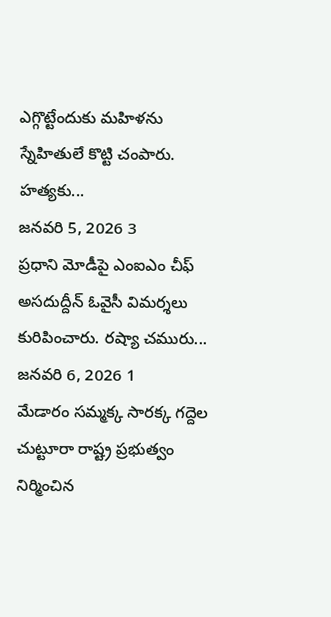ఎగ్గొట్టేందుకు మహిళను స్నేహితులే కొట్టి చంపారు. హత్యకు...
జనవరి 5, 2026 3
ప్రధాని మోడీపై ఎంఐఎం చీఫ్ అసదుద్దీన్ ఓవైసీ విమర్శలు కురిపించారు. రష్యా చమురు...
జనవరి 6, 2026 1
మేడారం సమ్మక్క సారక్క గద్దెల చుట్టూరా రాష్ట్ర ప్రభుత్వం నిర్మించిన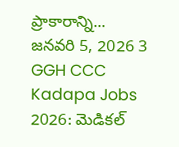ప్రాకారాన్ని...
జనవరి 5, 2026 3
GGH CCC Kadapa Jobs 2026: మెడికల్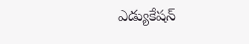ఎడ్యుకేషన్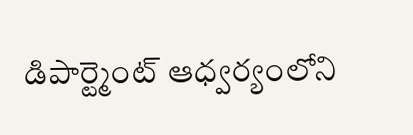డిపార్ట్మెంట్ ఆధ్వర్యంలోని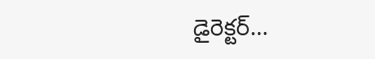డైరెక్టర్...